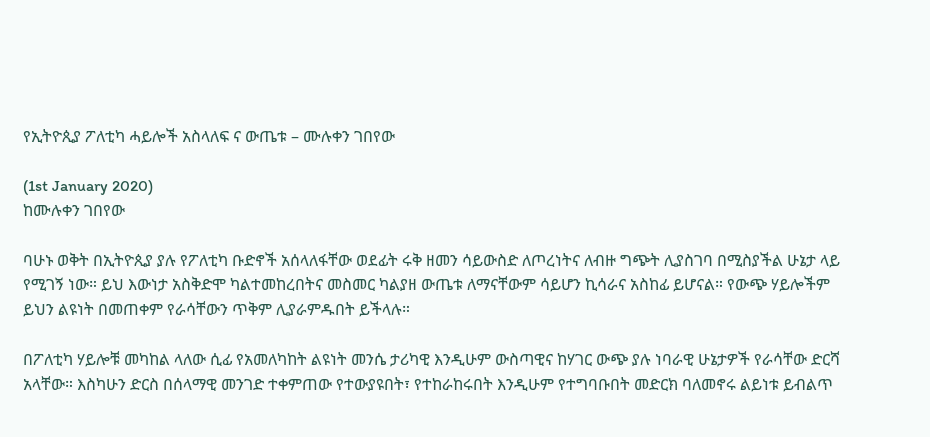የኢትዮጲያ ፖለቲካ ሓይሎች አስላለፍ ና ውጤቱ – ሙሉቀን ገበየው

(1st January 2020)
ከሙሉቀን ገበየው

ባሁኑ ወቅት በኢትዮጲያ ያሉ የፖለቲካ ቡድኖች አሰላለፋቸው ወደፊት ሩቅ ዘመን ሳይውስድ ለጦረነትና ለብዙ ግጭት ሊያስገባ በሚስያችል ሁኔታ ላይ የሚገኝ ነው። ይህ እውነታ አስቅድሞ ካልተመከረበትና መስመር ካልያዘ ውጤቱ ለማናቸውም ሳይሆን ኪሳራና አስከፊ ይሆናል። የውጭ ሃይሎችም ይህን ልዩነት በመጠቀም የራሳቸውን ጥቅም ሊያራምዱበት ይችላሉ።

በፖለቲካ ሃይሎቹ መካከል ላለው ሲፊ የአመለካከት ልዩነት መንሴ ታሪካዊ እንዲሁም ውስጣዊና ከሃገር ውጭ ያሉ ነባራዊ ሁኔታዎች የራሳቸው ድርሻ አላቸው። እስካሁን ድርስ በሰላማዊ መንገድ ተቀምጠው የተውያዩበት፣ የተከራከሩበት እንዲሁም የተግባቡበት መድርክ ባለመኖሩ ልይነቱ ይብልጥ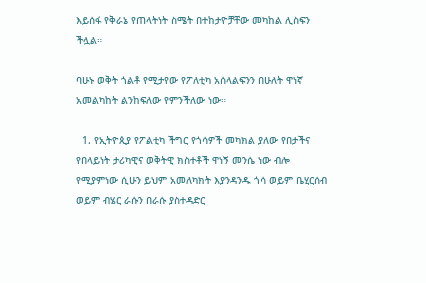እይሰፋ የቅራኔ የጠላትነት ስሜት በተከታዮቻቸው መካከል ሊስፍን ችሏል።

ባሁኑ ወቅት ጎልቶ የሚታየው የፖለቲካ አሰላልፍንን በሁለት ዋነኛ አመልካከት ልንከፍለው የምንችለው ነው።

  1. የኢትዮጲያ የፖልቲካ ችግር የጎሳዎች መካክል ያለው የበታችና የበላይነት ታሪካዊና ወቅትዊ ክስተቶች ዋነኝ መንሴ ነው ብሎ የሚያምነው ሲሁን ይህም አመለካክት እያንዳንዱ ጎሳ ወይም ቤሂርሰብ ወይም ብሄር ራሱን በራሱ ያስተዳድር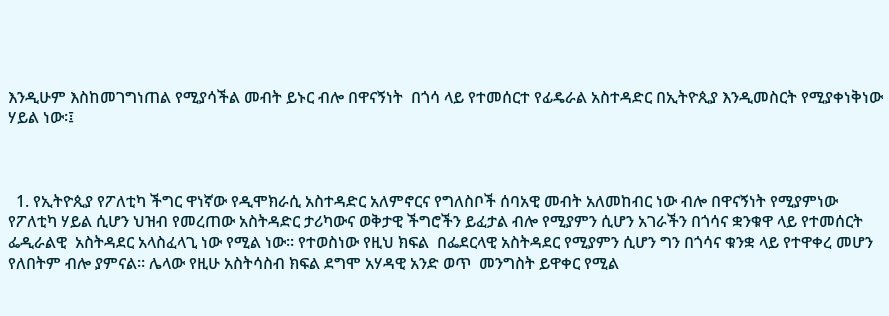እንዲሁም እስከመገግነጠል የሚያሳችል መብት ይኑር ብሎ በዋናኝነት  በጎሳ ላይ የተመሰርተ የፊዴራል አስተዳድር በኢትዮጲያ እንዲመስርት የሚያቀነቅነው ሃይል ነው፡፤



  1. የኢትዮጲያ የፖለቲካ ችግር ዋነኛው የዲሞክራሲ አስተዳድር አለምኖርና የግለስቦች ሰባአዊ መብት አለመከብር ነው ብሎ በዋናኝነት የሚያምነው የፖለቲካ ሃይል ሲሆን ህዝብ የመረጠው አስትዳድር ታሪካውና ወቅታዊ ችግሮችን ይፈታል ብሎ የሚያምን ሲሆን አገራችን በጎሳና ቋንቁዋ ላይ የተመሰርት ፌዲራልዊ  አስትዳደር አላስፈላጊ ነው የሚል ነው። የተወስነው የዚህ ክፍል  በፌደርላዊ አስትዳደር የሚያምን ሲሆን ግን በጎሳና ቁንቋ ላይ የተዋቀረ መሆን የለበትም ብሎ ያምናል። ሌላው የዚሁ አስትሳስብ ክፍል ደግሞ አሃዳዊ አንድ ወጥ  መንግስት ይዋቀር የሚል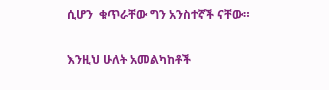ሲሆን  ቁጥራቸው ግን አንስተኛች ናቸው።

እንዚህ ሁለት አመልካከቶች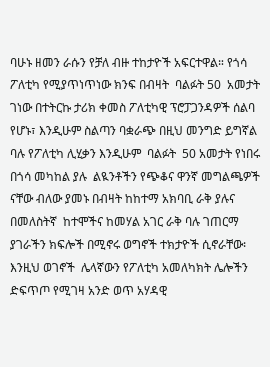ባሁኑ ዘመን ራሱን የቻለ ብዙ ተከታዮች አፍርተዋል። የጎሳ ፖለቲካ የሚያጥነጥነው ክንፍ በብዛት  ባልፉት 50  አመታት ገነው በተትርኩ ታሪክ ቀመስ ፖለቲካዊ ፕሮፓጋንዳዎች ሰልባ የሆኑ፣ እንዲሁም ስልጣን ባቋራጭ በዚህ መንግድ ይግኛል ባሉ የፖለቲካ ሊሂቃን እንዲሁም  ባልፉት  50 አመታት የነበሩ በጎሳ መካከል ያሉ  ልዪንቶችን የጭቆና ዋንኛ መግልጫዎች ናቸው ብለው ያመኑ በብዛት ከከተማ አክባቢ ራቅ ያሉና በመለስትኛ  ከተሞችና ከመሃል አገር ራቅ ባሉ ገጠርማ ያገራችን ክፍሎች በሚኖሩ ወግኖች ተክታዮች ሲኖራቸው፡ እንዚህ ወገኖች  ሌላኛውን የፖለቲካ አመለካክት ሌሎችን ድፍጥጦ የሚገዛ አንድ ወጥ አሃዳዊ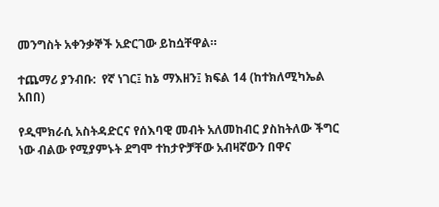መንግስት አቀንቃኞች አድርገው ይከሷቸዋል።

ተጨማሪ ያንብቡ:  የኛ ነገር፤ ከኔ ማእዘን፤ ክፍል 14 (ከተክለሚካኤል አበበ)

የዲሞክራሲ አስትዳድርና የሰእባዊ መብት አለመከብር ያስከትለው ችግር ነው ብልው የሚያምኑት ደግሞ ተከታዮቻቸው አብዛኛውን በዋና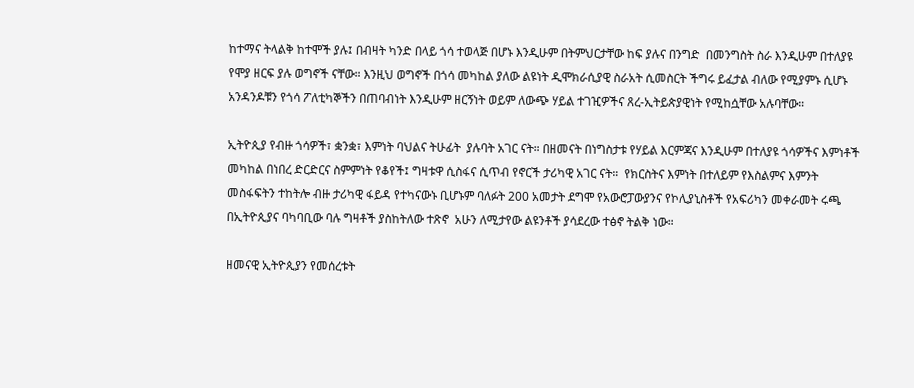ከተማና ትላልቅ ከተሞች ያሉ፤ በብዛት ካንድ በላይ ጎሳ ተወላጅ በሆኑ እንዲሁም በትምህርታቸው ከፍ ያሉና በንግድ  በመንግስት ስራ እንዲሁም በተለያዩ የሞያ ዘርፍ ያሉ ወግኖች ናቸው። እንዚህ ወግኖች በጎሳ መካከል ያለው ልዩነት ዲሞክራሲያዊ ስራአት ሲመስርት ችግሩ ይፈታል ብለው የሚያምኑ ሲሆኑ አንዳንዶቹን የጎሳ ፖለቲካኞችን በጠባብነት እንዲሁም ዘርኝነት ወይም ለውጭ ሃይል ተገዢዎችና ጸረ-ኢትይጵያዊነት የሚከሷቸው አሉባቸው።

ኢትዮጲያ የብዙ ጎሳዎች፣ ቋንቋ፣ እምነት ባህልና ትሁፊት  ያሉባት አገር ናት። በዘመናት በነግስታቱ የሃይል እርምጃና እንዲሁም በተለያዩ ጎሳዎችና እምነቶች መካከል በነበረ ድርድርና ስምምነት የቆየች፤ ግዛቱዋ ሲስፋና ሲጥብ የኖርች ታሪካዊ አገር ናት።  የክርስትና እምነት በተለይም የእስልምና እምንት መስፋፍትን ተከትሎ ብዙ ታሪካዊ ፋይዳ የተካናውኑ ቢሆኑም ባለፉት 200 አመታት ደግሞ የአውሮፓውያንና የኮሊያኒስቶች የአፍሪካን መቀራመት ሩጫ በኢትዮጲያና ባካባቢው ባሉ ግዛቶች ያስከትለው ተጽኖ  አሁን ለሚታየው ልዩንቶች ያሳደረው ተፅኖ ትልቅ ነው።

ዘመናዊ ኢትዮጲያን የመሰረቱት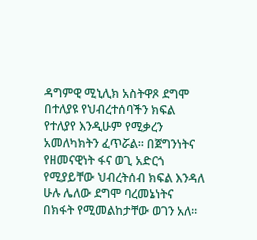ዳግምዊ ሚኒሊክ አስትዋጾ ደግሞ  በተለያዩ የህብረተሰባችን ክፍል የተለያየ እንዲሁም የሚቃረን አመለካክትን ፈጥሯል። በጀግንነትና የዘመናዊነት ፋና ወጊ አድርጎ የሚያይቸው ህብረትሰብ ክፍል እንዳለ ሁሉ ሌለው ደግሞ ባረመኔነትና በክፋት የሚመልከታቸው ወገን አለ።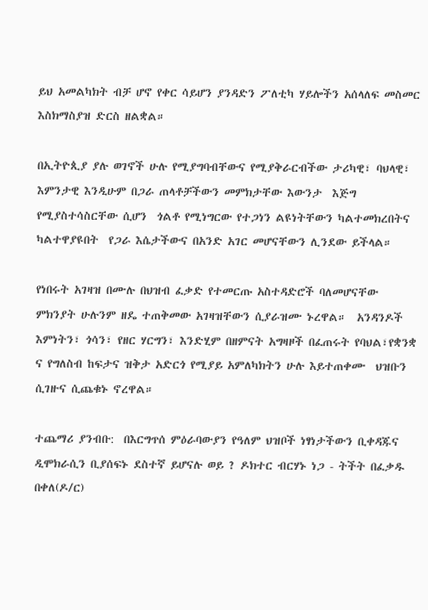ይህ አመልካክት ብቻ ሆኖ የቀር ሳይሆን ያንዳድን ፖለቲካ ሃይሎችን አሰላለፍ መስመር እስክማስያዝ ድርስ ዘልቋል።

በኢትዮጲያ ያሉ ወገኖች ሁሉ የሚያግባብቸውና የሚያቅራርብችው ታሪካዊ፣ ባህላዊ፣ እምንታዊ እንዲሁም በጋራ ጠላቶቻችውን መምክታቸው እውንታ  እጅግ የሚያስተሳስርቸው ሲሆን  ጎልቶ የሚነግርው የተጋነን ልዩነትቸውን ካልተመክረበትና ካልተዋያዩበት  የጋራ እሴታችውና በአንድ አገር መሆናቸውን ሊንደው ይችላል።

የነበሩት አገዛዝ በሙሉ በህዝብ ፈቃድ የተመርጡ አስተዳድሮች ባለመሆናቸው ምክንያት ሁሉንም ዘዴ ተጠቅመው አገዛዝቸውን ሲያራዝሙ ኑረዋል።  አንዳንዶች እምነትን፣ ጎሳን፣ የዘር ሃርግን፣ እንድሂም በዘምናት አግዛዞች በፈጠሩት የባህል፣የቋንቋ ና የግለስብ ከፍታና ዝቅታ አድርጎ የሚያይ አምለካክትን ሁሉ እይተጠቀሙ  ህዝቡን ሲገዙና ሲጨቁኑ ኖረዋል።

ተጨማሪ ያንብቡ:  በእርግጥሰ ምዕራባውያን የዓለም ህዝቦች ነፃነታችውን ቢቀዳጁና ዲሞክራሲን ቢያሰፍኑ ደስተኛ ይሆናሉ ወይ ? ዶክተር ብርሃኑ ነጋ - ትችት በፈቃዱ በቀለ(ዶ/ር)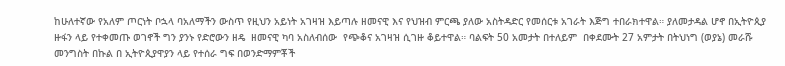ከሁለተኛው የአለም ጦርነት ቦኋላ ባአለማችን ውስጥ የዚህን አይነት አገዛዝ እይጣሉ ዘመናዊ እና የህዝብ ምርጫ ያለው አስትዳድር የመሰርቱ አገራት እጅግ ተበራክተዋል። ያለመታዳል ሆኖ በኢትዮጲያ ዙፋን ላይ የተቀመጡ ወገኖች ግን ያንኑ የድሮውን ዘዴ  ዘመናዊ ካባ አስለብሰው  የጭቆና አገዛዝ ሲገዙ ቆይተዋል። ባልፍት 50 አመታት በተለይም  በቀደሙት 27 አምታት በትህነግ (ወያኔ) መራሹ መንግስት በኩል በ ኢትዮጲያዋያን ላይ የተሰራ ግፍ በወንድማምቾች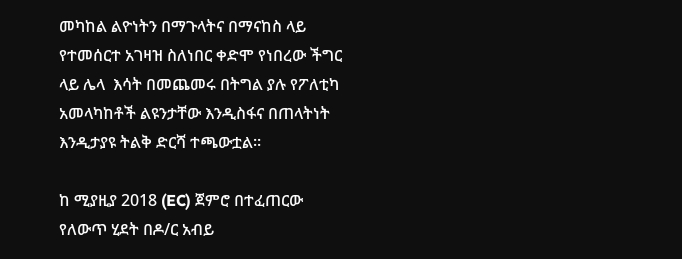መካከል ልዮነትን በማጉላትና በማናከስ ላይ የተመሰርተ አገዛዝ ስለነበር ቀድሞ የነበረው ችግር ላይ ሌላ  እሳት በመጨመሩ በትግል ያሉ የፖለቲካ አመላካከቶች ልዩንታቸው እንዲስፋና በጠላትነት እንዲታያዩ ትልቅ ድርሻ ተጫውቷል።

ከ ሚያዚያ 2018 (EC) ጀምሮ በተፈጠርው የለውጥ ሂደት በዶ/ር አብይ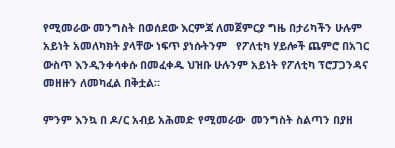የሚመራው መንግስት በወሰደው እርምጃ ለመጀምርያ ግዜ በታሪካችን ሁሉም አይነት አመለካክት ያላቸው ነፍጥ ያነሱትንም   የፖለቲካ ሃይሎች ጨምሮ በአገር ውስጥ እንዲንቀሳቀሱ በመፈቀዱ ህዝቡ ሁሉንም አይነት የፖለቲካ ፕሮፓጋንዳና መዘዙን ለመካፈል በቅቷል።

ምንም እንኳ በ ዶ/ር አብይ አሕመድ የሚመራው  መንግስት ስልጣን በያዘ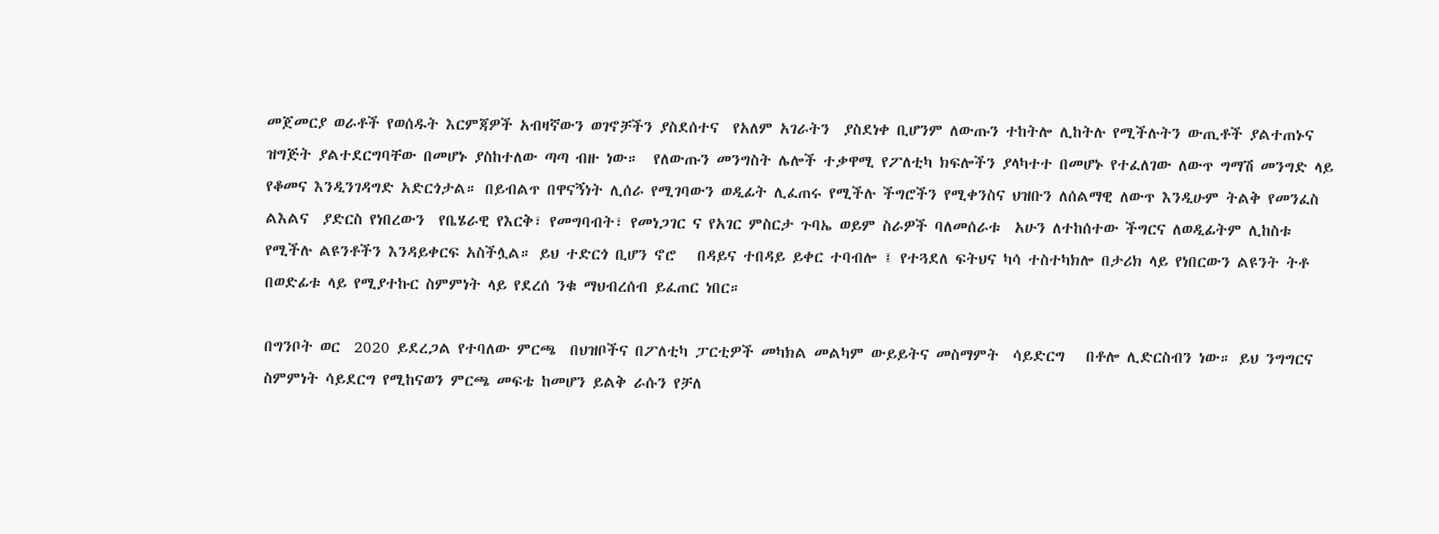መጀመርያ ወራቶች የወሰዱት እርምጃዎች አብዛኛውን ወገኖቻችን ያስደሰተና  የአለም አገራትን  ያስደነቀ ቢሆንም ለውጡን ተከትሎ ሊከትሉ የሚችሉትን ውጢቶች ያልተጠኑና ዝግጅት ያልተደርግባቸው በመሆኑ ያስከተለው ጣጣ ብዙ ነው።  የለውጡን መንግስት ሌሎች ተቃዋሚ የፖለቲካ ክፍሎችን ያላካተተ በመሆኑ የተፈለገው ለውጥ ግማሽ መንግድ ላይ የቆመና እንዲንገዳግድ አድርጎታል። በይብልጥ በዋናኝነት ሊሰራ የሚገባውን ወዲፊት ሊፈጠሩ የሚችሉ ችግሮችን የሚቀንስና ህዝቡን ለሰልማዊ ለውጥ እንዲሁም ትልቅ የመንፈስ ልእልና  ያድርስ የነበረውን  የቤሄራዊ የእርቅ፣ የመግባብት፣ የመነጋገር ና የአገር ምስርታ ጉባኤ ወይም ስራዎች ባለመሰራቱ  አሁን ለተከሰተው ችግርና ለወዲፊትም ሊከስቱ የሚችሉ ልዩንቶችን እንዳይቀርፍ አስችሏል። ይህ ተድርጎ ቢሆን ኖሮ   በዳይና ተበዳይ ይቀር ተባብሎ ፤ የተጓደለ ፍትህና ካሳ ተስተካክሎ በታሪክ ላይ የነበርውን ልዩንት ትቶ በወድፊቱ ላይ የሚያተኩር ስምምነት ላይ የደረሰ ንቁ ማህብረሰብ ይፈጠር ነበር።

በግንቦት ወር  2020 ይደረጋል የተባለው ምርጫ  በህዝቦችና በፖለቲካ ፓርቲዎች መካክል መልካም ውይይትና መስማምት  ሳይድርግ   በቶሎ ሊድርስብን ነው። ይህ ንግግርና ስምምነት ሳይደርግ የሚከናወን ምርጫ መፍቴ ከመሆን ይልቅ ራሱን የቻለ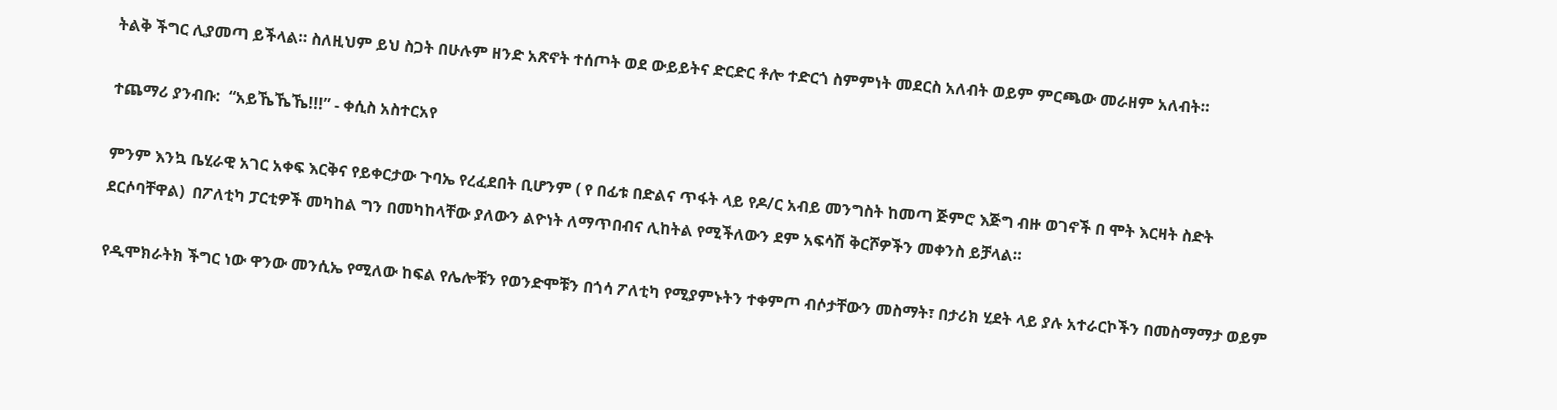ትልቅ ችግር ሊያመጣ ይችላል። ስለዚህም ይህ ስጋት በሁሉም ዘንድ አጽኖት ተሰጦት ወደ ውይይትና ድርድር ቶሎ ተድርጎ ስምምነት መደርስ አለብት ወይም ምርጫው መራዘም አለብት።

ተጨማሪ ያንብቡ:  “አይኼኼኼ!!!” - ቀሲስ አስተርአየ

ምንም እንኳ ቤሂራዊ አገር አቀፍ እርቅና የይቀርታው ጉባኤ የረፈደበት ቢሆንም ( የ በፊቱ በድልና ጥፋት ላይ የዶ/ር አብይ መንግስት ከመጣ ጅምሮ እጅግ ብዙ ወገኖች በ ሞት እርዛት ስድት  ደርሶባቸዋል)  በፖለቲካ ፓርቲዎች መካከል ግን በመካከላቸው ያለውን ልዮነት ለማጥበብና ሊከትል የሚችለውን ደም አፍሳሽ ቅርሾዎችን መቀንስ ይቻላል።

የዲሞክራትክ ችግር ነው ዋንው መንሲኤ የሚለው ከፍል የሌሎቹን የወንድሞቹን በጎሳ ፖለቲካ የሚያምኑትን ተቀምጦ ብሶታቸውን መስማት፣ በታሪክ ሂደት ላይ ያሉ አተራርኮችን በመስማማታ ወይም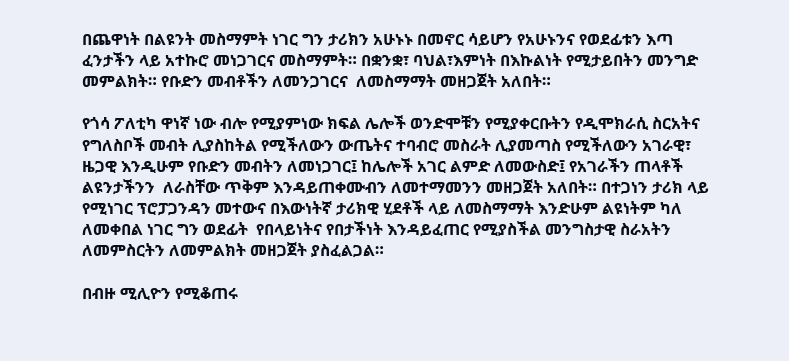በጨዋነት በልዩንት መስማምት ነገር ግን ታሪክን አሁኑኑ በመኖር ሳይሆን የአሁኑንና የወደፊቱን እጣ ፈንታችን ላይ አተኩሮ መነጋገርና መስማምት። በቋንቋ፣ ባህል፣እምነት በእኩልነት የሚታይበትን መንግድ መምልክት። የቡድን መብቶችን ለመንጋገርና  ለመስማማት መዘጋጀት አለበት።

የጎሳ ፖለቲካ ዋነኛ ነው ብሎ የሚያምነው ክፍል ሌሎች ወንድሞቹን የሚያቀርቡትን የዲሞክራሲ ስርአትና የግለስቦች መብት ሊያስከትል የሚችለውን ውጤትና ተባብሮ መስራት ሊያመጣስ የሚችለውን አገራዊ፣ ዜጋዊ እንዲሁም የቡድን መብትን ለመነጋገር፤ ከሌሎች አገር ልምድ ለመውስድ፤ የአገራችን ጠላቶች ልዩንታችንን  ለራስቸው ጥቅም እንዳይጠቀሙብን ለመተማመንን መዘጋጀት አለበት። በተጋነን ታሪክ ላይ የሚነገር ፕሮፓጋንዳን መተውና በእውነትኛ ታሪክዊ ሂደቶች ላይ ለመስማማት እንድሁም ልዩነትም ካለ ለመቀበል ነገር ግን ወደፊት  የበላይነትና የበታችነት እንዳይፈጠር የሚያስችል መንግስታዊ ስራአትን ለመምስርትን ለመምልክት መዘጋጀት ያስፈልጋል።

በብዙ ሚሊዮን የሚቆጠሩ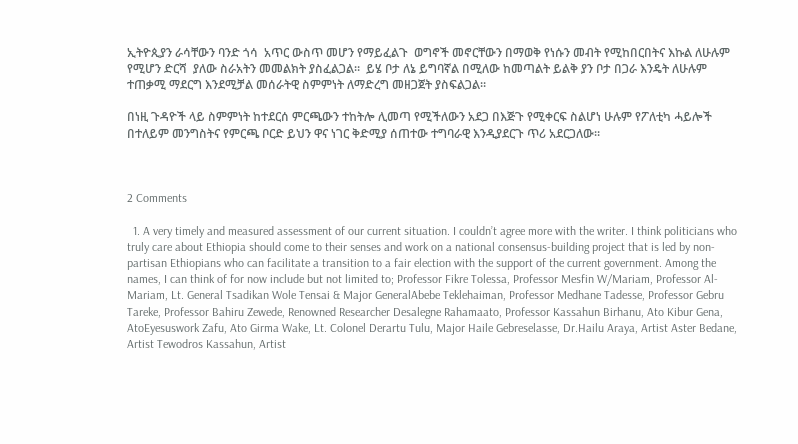ኢትዮጲያን ራሳቸውን ባንድ ጎሳ  አጥር ውስጥ መሆን የማይፈልጉ  ወግኖች መኖርቸውን በማወቅ የነሱን መብት የሚከበርበትና እኩል ለሁሉም የሚሆን ድርሻ  ያለው ስራአትን መመልክት ያስፈልጋል።  ይሄ ቦታ ለኔ ይግባኛል በሚለው ከመጣልት ይልቅ ያን ቦታ በጋራ እንዴት ለሁሉም ተጠቃሚ ማደርግ እንደሚቻል መሰራትዊ ስምምነት ለማድረግ መዘጋጀት ያስፍልጋል።

በነዚ ጉዳዮች ላይ ስምምነት ከተደርሰ ምርጫውን ተከትሎ ሊመጣ የሚችለውን አደጋ በእጅጉ የሚቀርፍ ስልሆነ ሁሉም የፖለቲካ ሓይሎች  በተለይም መንግስትና የምርጫ ቦርድ ይህን ዋና ነገር ቅድሚያ ሰጠተው ተግባራዊ እንዲያደርጉ ጥሪ አደርጋለው።



2 Comments

  1. A very timely and measured assessment of our current situation. I couldn’t agree more with the writer. I think politicians who truly care about Ethiopia should come to their senses and work on a national consensus-building project that is led by non-partisan Ethiopians who can facilitate a transition to a fair election with the support of the current government. Among the names, I can think of for now include but not limited to; Professor Fikre Tolessa, Professor Mesfin W/Mariam, Professor Al-Mariam, Lt. General Tsadikan Wole Tensai & Major GeneralAbebe Teklehaiman, Professor Medhane Tadesse, Professor Gebru Tareke, Professor Bahiru Zewede, Renowned Researcher Desalegne Rahamaato, Professor Kassahun Birhanu, Ato Kibur Gena, AtoEyesuswork Zafu, Ato Girma Wake, Lt. Colonel Derartu Tulu, Major Haile Gebreselasse, Dr.Hailu Araya, Artist Aster Bedane, Artist Tewodros Kassahun, Artist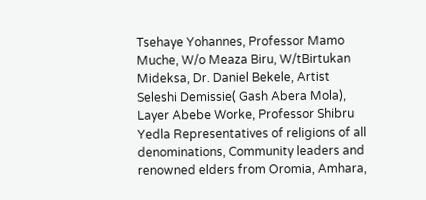Tsehaye Yohannes, Professor Mamo Muche, W/o Meaza Biru, W/tBirtukan Mideksa, Dr. Daniel Bekele, Artist Seleshi Demissie( Gash Abera Mola), Layer Abebe Worke, Professor Shibru Yedla Representatives of religions of all denominations, Community leaders and renowned elders from Oromia, Amhara,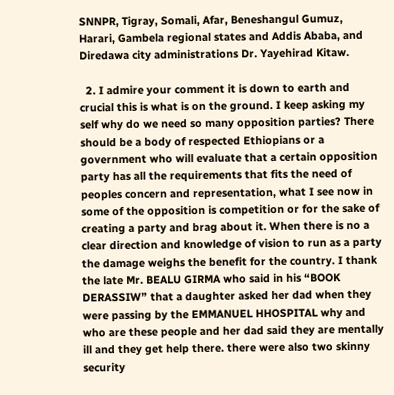SNNPR, Tigray, Somali, Afar, Beneshangul Gumuz, Harari, Gambela regional states and Addis Ababa, and Diredawa city administrations Dr. Yayehirad Kitaw.

  2. I admire your comment it is down to earth and crucial this is what is on the ground. I keep asking my self why do we need so many opposition parties? There should be a body of respected Ethiopians or a government who will evaluate that a certain opposition party has all the requirements that fits the need of peoples concern and representation, what I see now in some of the opposition is competition or for the sake of creating a party and brag about it. When there is no a clear direction and knowledge of vision to run as a party the damage weighs the benefit for the country. I thank the late Mr. BEALU GIRMA who said in his “BOOK DERASSIW” that a daughter asked her dad when they were passing by the EMMANUEL HHOSPITAL why and who are these people and her dad said they are mentally ill and they get help there. there were also two skinny security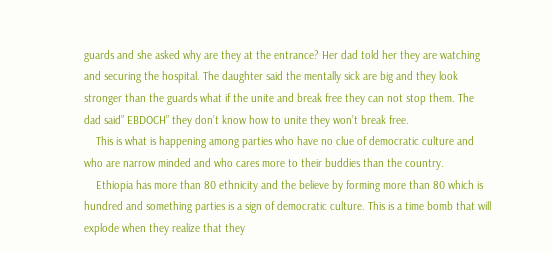guards and she asked why are they at the entrance? Her dad told her they are watching and securing the hospital. The daughter said the mentally sick are big and they look stronger than the guards what if the unite and break free they can not stop them. The dad said” EBDOCH” they don’t know how to unite they won’t break free.
    This is what is happening among parties who have no clue of democratic culture and who are narrow minded and who cares more to their buddies than the country.
    Ethiopia has more than 80 ethnicity and the believe by forming more than 80 which is hundred and something parties is a sign of democratic culture. This is a time bomb that will explode when they realize that they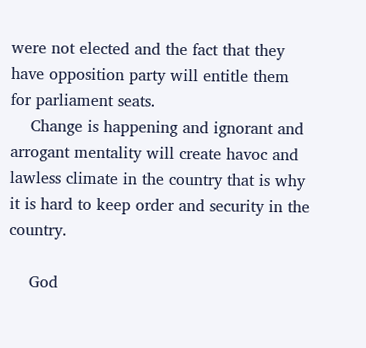were not elected and the fact that they have opposition party will entitle them for parliament seats.
    Change is happening and ignorant and arrogant mentality will create havoc and lawless climate in the country that is why it is hard to keep order and security in the country.

    God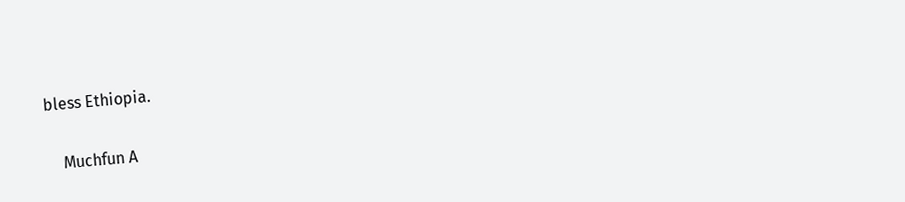bless Ethiopia.

    Muchfun A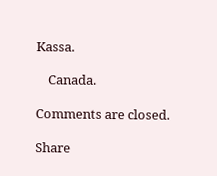Kassa.

    Canada.

Comments are closed.

Share